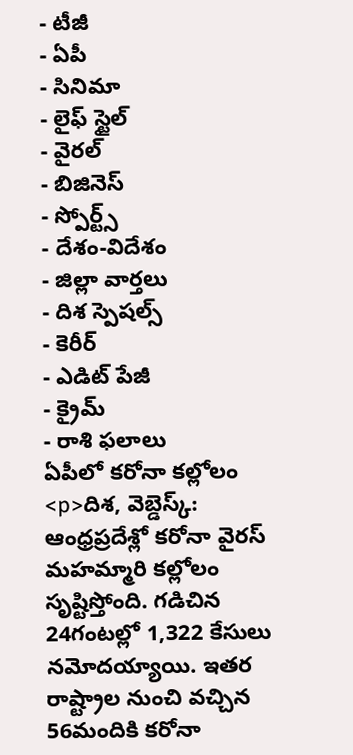- టీజీ
- ఏపీ
- సినిమా
- లైఫ్ స్టైల్
- వైరల్
- బిజినెస్
- స్పోర్ట్స్
- దేశం-విదేశం
- జిల్లా వార్తలు
- దిశ స్పెషల్స్
- కెరీర్
- ఎడిట్ పేజీ
- క్రైమ్
- రాశి ఫలాలు
ఏపీలో కరోనా కల్లోలం
<p>దిశ, వెబ్డెస్క్: ఆంధ్రప్రదేశ్లో కరోనా వైరస్ మహమ్మారి కల్లోలం సృష్టిస్తోంది. గడిచిన 24గంటల్లో 1,322 కేసులు నమోదయ్యాయి. ఇతర రాష్ట్రాల నుంచి వచ్చిన 56మందికి కరోనా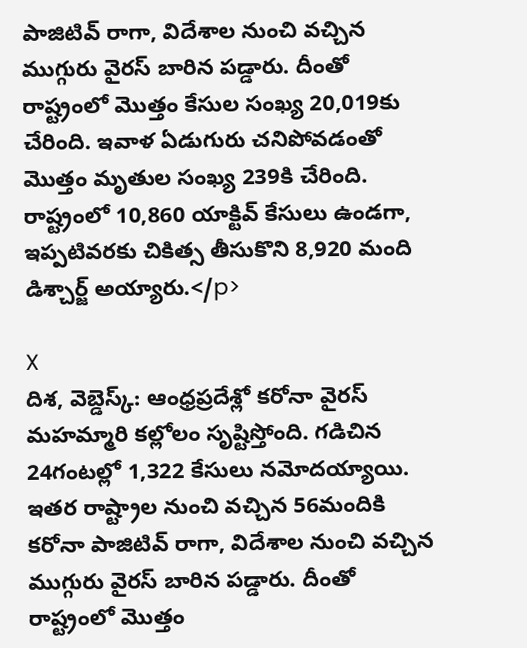పాజిటివ్ రాగా, విదేశాల నుంచి వచ్చిన ముగ్గురు వైరస్ బారిన పడ్డారు. దీంతో రాష్ట్రంలో మొత్తం కేసుల సంఖ్య 20,019కు చేరింది. ఇవాళ ఏడుగురు చనిపోవడంతో మొత్తం మృతుల సంఖ్య 239కి చేరింది. రాష్ట్రంలో 10,860 యాక్టివ్ కేసులు ఉండగా, ఇప్పటివరకు చికిత్స తీసుకొని 8,920 మంది డిశ్చార్జ్ అయ్యారు.</p>

X
దిశ, వెబ్డెస్క్: ఆంధ్రప్రదేశ్లో కరోనా వైరస్ మహమ్మారి కల్లోలం సృష్టిస్తోంది. గడిచిన 24గంటల్లో 1,322 కేసులు నమోదయ్యాయి. ఇతర రాష్ట్రాల నుంచి వచ్చిన 56మందికి కరోనా పాజిటివ్ రాగా, విదేశాల నుంచి వచ్చిన ముగ్గురు వైరస్ బారిన పడ్డారు. దీంతో రాష్ట్రంలో మొత్తం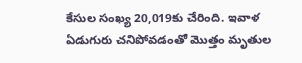కేసుల సంఖ్య 20,019కు చేరింది. ఇవాళ ఏడుగురు చనిపోవడంతో మొత్తం మృతుల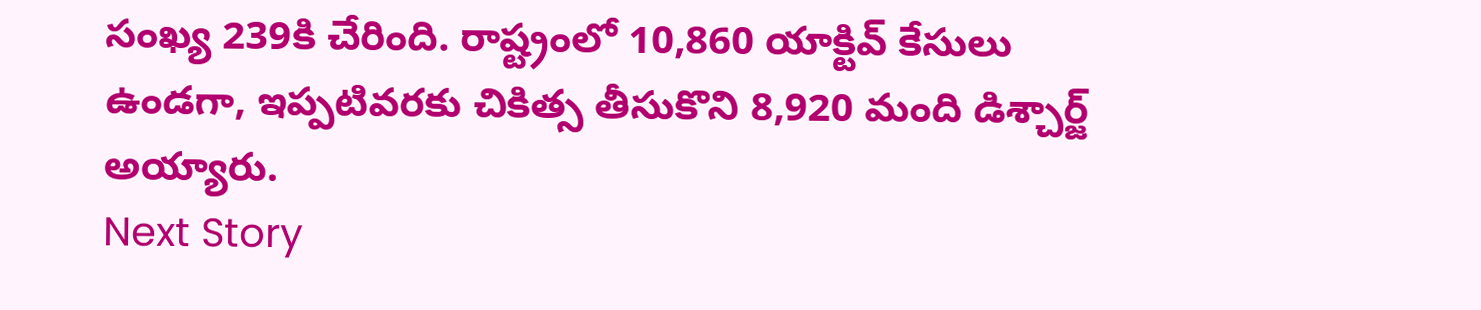సంఖ్య 239కి చేరింది. రాష్ట్రంలో 10,860 యాక్టివ్ కేసులు ఉండగా, ఇప్పటివరకు చికిత్స తీసుకొని 8,920 మంది డిశ్చార్జ్ అయ్యారు.
Next Story